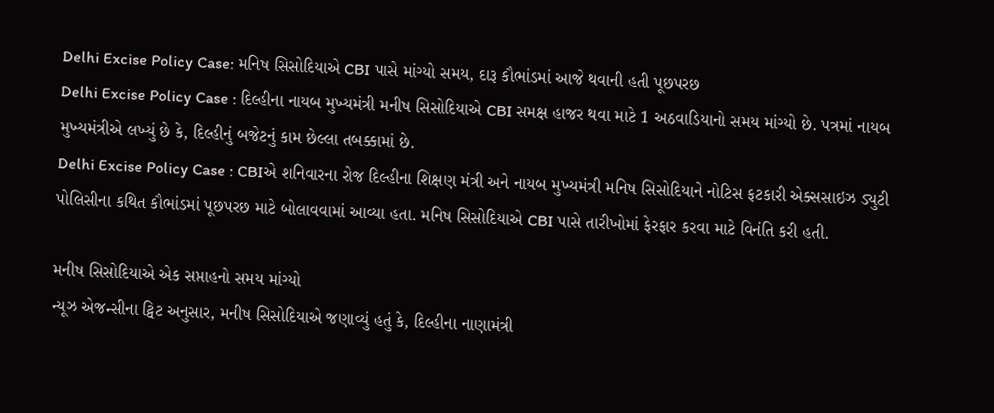Delhi Excise Policy Case: મનિષ સિસોદિયાએ CBI પાસે માંગ્યો સમય, દારૂ કૌભાંડમાં આજે થવાની હતી પૂછપરછ
Delhi Excise Policy Case : દિલ્હીના નાયબ મુખ્યમંત્રી મનીષ સિસોદિયાએ CBI સમક્ષ હાજર થવા માટે 1 અઠવાડિયાનો સમય માંગ્યો છે. પત્રમાં નાયબ મુખ્યમંત્રીએ લખ્યું છે કે, દિલ્હીનું બજેટનું કામ છેલ્લા તબક્કામાં છે.
Delhi Excise Policy Case : CBIએ શનિવારના રોજ દિલ્હીના શિક્ષણ મંત્રી અને નાયબ મુખ્યમંત્રી મનિષ સિસોદિયાને નોટિસ ફટકારી એક્સસાઇઝ ડ્યુટી પોલિસીના કથિત કૌભાંડમાં પૂછપરછ માટે બોલાવવામાં આવ્યા હતા. મનિષ સિસોદિયાએ CBI પાસે તારીખોમાં ફેરફાર કરવા માટે વિનંતિ કરી હતી.

મનીષ સિસોદિયાએ એક સપ્તાહનો સમય માંગ્યો
ન્યૂઝ એજન્સીના ટ્વિટ અનુસાર, મનીષ સિસોદિયાએ જણાવ્યું હતું કે, દિલ્હીના નાણામંત્રી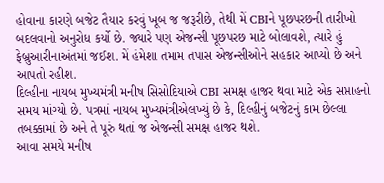હોવાના કારણે બજેટ તૈયાર કરવું ખૂબ જ જરૂરીછે, તેથી મેં CBIને પૂછપરછની તારીખો બદલવાનો અનુરોધ કર્યો છે. જ્યારે પણ એજન્સી પૂછપરછ માટે બોલાવશે, ત્યારે હું ફેબ્રુઆરીનાઅંતમાં જઈશ. મેં હંમેશા તમામ તપાસ એજન્સીઓને સહકાર આપ્યો છે અને આપતો રહીશ.
દિલ્હીના નાયબ મુખ્યમંત્રી મનીષ સિસોદિયાએ CBI સમક્ષ હાજર થવા માટે એક સપ્તાહનો સમય માંગ્યો છે. પત્રમાં નાયબ મુખ્યમંત્રીએલખ્યું છે કે, દિલ્હીનું બજેટનું કામ છેલ્લા તબક્કામાં છે અને તે પૂરું થતાં જ એજન્સી સમક્ષ હાજર થશે.
આવા સમયે મનીષ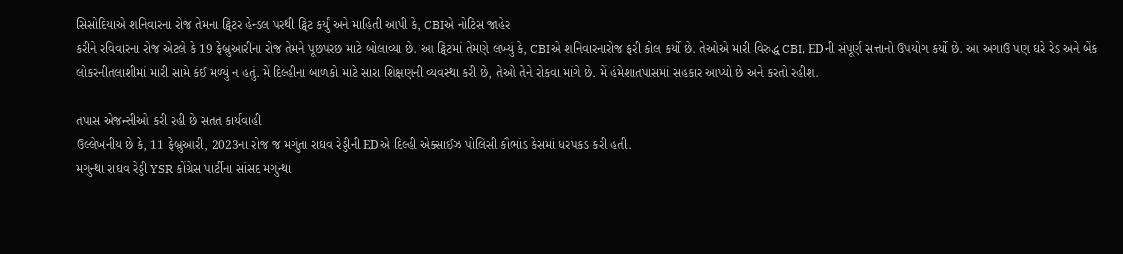સિસોદિયાએ શનિવારના રોજ તેમના ટ્વિટર હેન્ડલ પરથી ટ્વિટ કર્યું અને માહિતી આપી કે, CBIએ નોટિસ જાહેર
કરીને રવિવારના રોજ એટલે કે 19 ફેબ્રુઆરીના રોજ તેમને પૂછપરછ માટે બોલાવ્યા છે. આ ટ્વિટમાં તેમણે લખ્યું કે, CBIએ શનિવારનારોજ ફરી કોલ કર્યો છે. તેઓએ મારી વિરુદ્ધ CBI, EDની સંપૂર્ણ સત્તાનો ઉપયોગ કર્યો છે. આ અગાઉ પણ ઘરે રેડ અને બેંક લોકરનીતલાશીમાં મારી સામે કંઈ મળ્યું ન હતું. મેં દિલ્હીના બાળકો માટે સારા શિક્ષણની વ્યવસ્થા કરી છે, તેઓ તેને રોકવા માંગે છે. મેં હંમેશાતપાસમાં સહકાર આપ્યો છે અને કરતો રહીશ.

તપાસ એજન્સીઓ કરી રહી છે સતત કાર્યવાહી
ઉલ્લેખનીય છે કે, 11 ફેબ્રુઆરી, 2023ના રોજ જ મગુંતા રાઘવ રેડ્ડીની EDએ દિલ્હી એક્સાઈઝ પોલિસી કૌભાંડ કેસમાં ધરપકડ કરી હતી.
મગુન્થા રાઘવ રેડ્ડી YSR કોંગ્રેસ પાર્ટીના સાંસદ મગુન્થા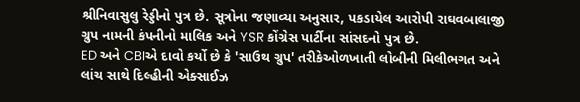શ્રીનિવાસુલુ રેડ્ડીનો પુત્ર છે. સૂત્રોના જણાવ્યા અનુસાર, પકડાયેલ આરોપી રાઘવબાલાજી ગ્રુપ નામની કંપનીનો માલિક અને YSR કોંગ્રેસ પાર્ટીના સાંસદનો પુત્ર છે.
ED અને CBIએ દાવો કર્યો છે કે 'સાઉથ ગ્રુપ' તરીકેઓળખાતી લોબીની મિલીભગત અને લાંચ સાથે દિલ્હીની એક્સાઈઝ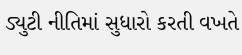ડ્યુટી નીતિમાં સુધારો કરતી વખતે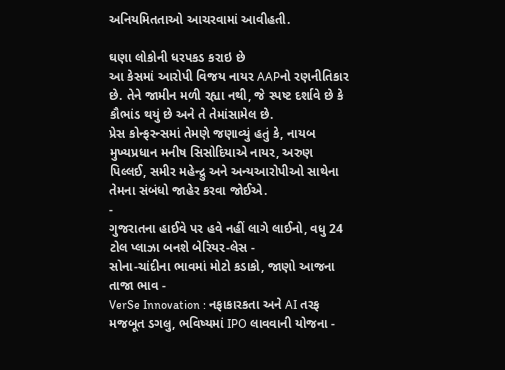અનિયમિતતાઓ આચરવામાં આવીહતી.

ઘણા લોકોની ધરપકડ કરાઇ છે
આ કેસમાં આરોપી વિજય નાયર AAPનો રણનીતિકાર છે. તેને જામીન મળી રહ્યા નથી, જે સ્પષ્ટ દર્શાવે છે કે કૌભાંડ થયું છે અને તે તેમાંસામેલ છે.
પ્રેસ કોન્ફરન્સમાં તેમણે જણાવ્યું હતું કે, નાયબ મુખ્યપ્રધાન મનીષ સિસોદિયાએ નાયર, અરુણ પિલ્લઈ, સમીર મહેન્દ્રુ અને અન્યઆરોપીઓ સાથેના તેમના સંબંધો જાહેર કરવા જોઈએ.
-
ગુજરાતના હાઈવે પર હવે નહીં લાગે લાઈનો, વધુ 24 ટોલ પ્લાઝા બનશે બેરિયર-લેસ -
સોના-ચાંદીના ભાવમાં મોટો કડાકો, જાણો આજના તાજા ભાવ -
VerSe Innovation : નફાકારકતા અને AI તરફ મજબૂત ડગલુ, ભવિષ્યમાં IPO લાવવાની યોજના -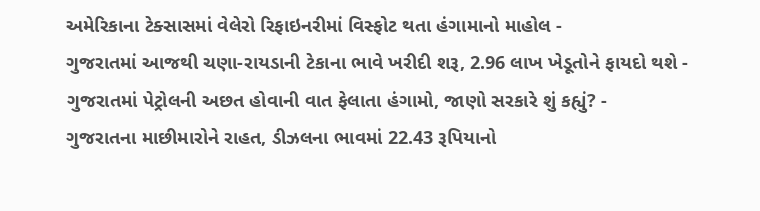અમેરિકાના ટેક્સાસમાં વેલેરો રિફાઇનરીમાં વિસ્ફોટ થતા હંગામાનો માહોલ -
ગુજરાતમાં આજથી ચણા-રાયડાની ટેકાના ભાવે ખરીદી શરૂ, 2.96 લાખ ખેડૂતોને ફાયદો થશે -
ગુજરાતમાં પેટ્રોલની અછત હોવાની વાત ફેલાતા હંગામો, જાણો સરકારે શું કહ્યું? -
ગુજરાતના માછીમારોને રાહત, ડીઝલના ભાવમાં 22.43 રૂપિયાનો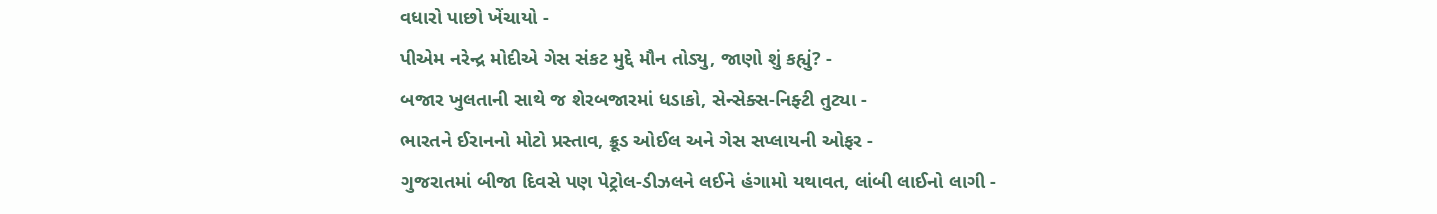વધારો પાછો ખેંચાયો -
પીએમ નરેન્દ્ર મોદીએ ગેસ સંકટ મુદ્દે મૌન તોડ્યુ, જાણો શું કહ્યું? -
બજાર ખુલતાની સાથે જ શેરબજારમાં ધડાકો, સેન્સેક્સ-નિફ્ટી તુટ્યા -
ભારતને ઈરાનનો મોટો પ્રસ્તાવ, ક્રૂડ ઓઈલ અને ગેસ સપ્લાયની ઓફર -
ગુજરાતમાં બીજા દિવસે પણ પેટ્રોલ-ડીઝલને લઈને હંગામો યથાવત, લાંબી લાઈનો લાગી -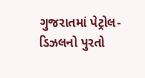ગુજરાતમાં પેટ્રોલ-ડિઝલનો પુરતો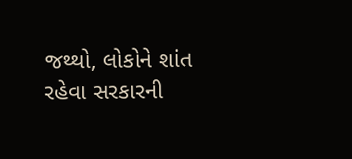જથ્થો, લોકોને શાંત રહેવા સરકારની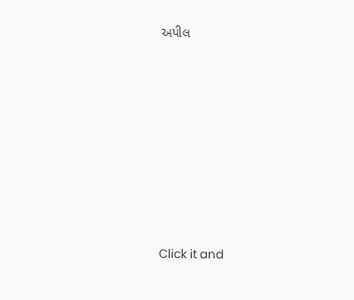અપીલ








Click it and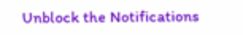Unblock the Notifications